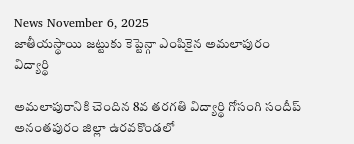News November 6, 2025
జాతీయస్థాయి జట్టుకు కెప్టెన్గా ఎంపికైన అమలాపురం విద్యార్థి

అమలాపురానికి చెందిన 8వ తరగతి విద్యార్థి గోసంగి సందీప్ అనంతపురం జిల్లా ఉరవకొండలో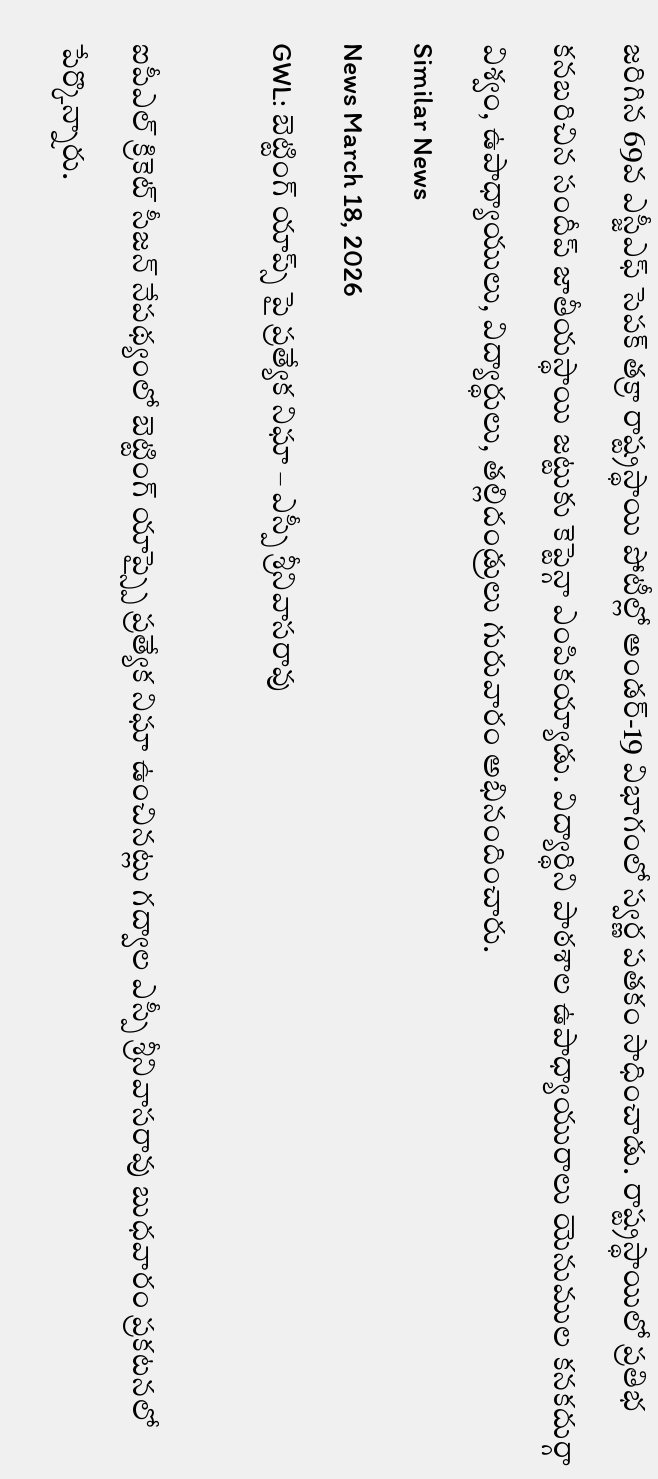జరిగిన 69వ ఎస్జీఎఫ్ సెపక్ తక్రా రాష్ట్రస్థాయి పోటీల్లో అండర్-19 విభాగంలో స్వర్ణ పతకం సాధించాడు. రాష్ట్రస్థాయిలో ప్రతిభ కనబరిచిన సందీప్ జాతీయస్థాయి జట్టుకు కెప్టెన్గా ఎంపికయ్యాడు. విద్యార్థిని పాఠశాల ఉపాధ్యాయురాలు యెనుముల కనకదుర్గా విశ్వం, ఉపాధ్యాయులు, విద్యార్థులు, తల్లిదండ్రులు గురువారం అభినందించారు.
Similar News
News March 18, 2026
GWL: బెట్టింగ్ యాప్స్ పై ప్రత్యేక నిఘా – ఎస్పీ శ్రీనివాసరావు

ఐపీఎల్ క్రికెట్ సీజన్ నేపథ్యంలో బెట్టింగ్ యాప్స్పై ప్రత్యేక నిఘా ఉంచినట్లు గద్వాల ఎస్పీ శ్రీనివాసరావు బుధవారం ప్రకటనలో పేర్కొన్నారు.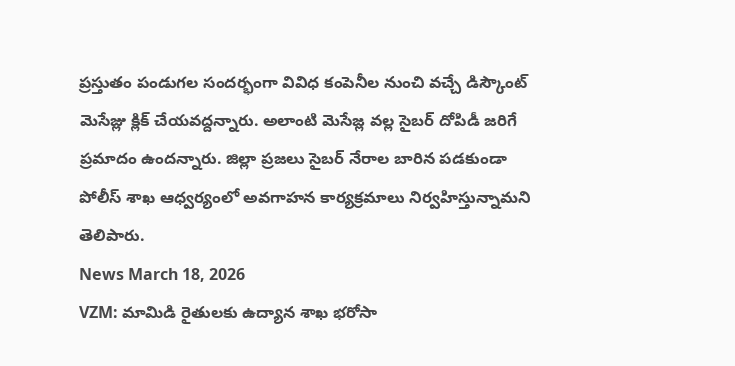ప్రస్తుతం పండుగల సందర్భంగా వివిధ కంపెనీల నుంచి వచ్చే డిస్కౌంట్ మెసేజ్లు క్లిక్ చేయవద్దన్నారు. అలాంటి మెసేజ్ల వల్ల సైబర్ దోపిడీ జరిగే ప్రమాదం ఉందన్నారు. జిల్లా ప్రజలు సైబర్ నేరాల బారిన పడకుండా పోలీస్ శాఖ ఆధ్వర్యంలో అవగాహన కార్యక్రమాలు నిర్వహిస్తున్నామని తెలిపారు.
News March 18, 2026
VZM: మామిడి రైతులకు ఉద్యాన శాఖ భరోసా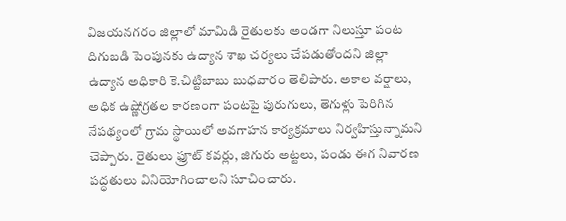విజయనగరం జిల్లాలో మామిడి రైతులకు అండగా నిలుస్తూ పంట దిగుబడి పెంపునకు ఉద్యాన శాఖ చర్యలు చేపడుతోందని జిల్లా ఉద్యాన అధికారి కె.చిట్టిబాబు బుధవారం తెలిపారు. అకాల వర్షాలు, అధిక ఉష్ణోగ్రతల కారణంగా పంటపై పురుగులు, తెగుళ్లు పెరిగిన నేపథ్యంలో గ్రామ స్థాయిలో అవగాహన కార్యక్రమాలు నిర్వహిస్తున్నామని చెప్పారు. రైతులు ఫ్రూట్ కవర్లు, జిగురు అట్టలు, పండు ఈగ నివారణ పద్ధతులు వినియోగించాలని సూచించారు.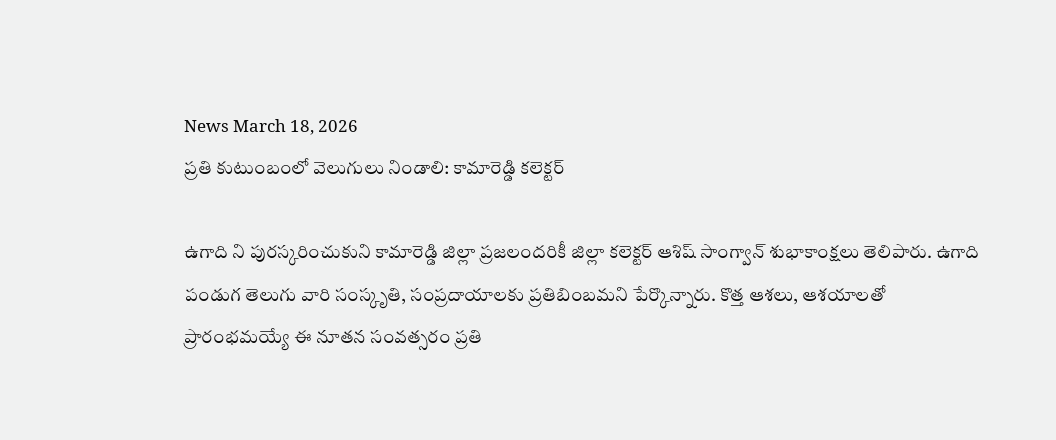News March 18, 2026
ప్రతి కుటుంబంలో వెలుగులు నిండాలి: కామారెడ్డి కలెక్టర్

ఉగాది ని పురస్కరించుకుని కామారెడ్డి జిల్లా ప్రజలందరికీ జిల్లా కలెక్టర్ ఆశిష్ సాంగ్వాన్ శుభాకాంక్షలు తెలిపారు. ఉగాది పండుగ తెలుగు వారి సంస్కృతి, సంప్రదాయాలకు ప్రతిబింబమని పేర్కొన్నారు. కొత్త ఆశలు, ఆశయాలతో ప్రారంభమయ్యే ఈ నూతన సంవత్సరం ప్రతి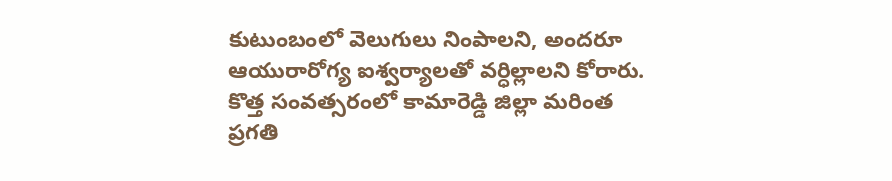కుటుంబంలో వెలుగులు నింపాలని, అందరూ ఆయురారోగ్య ఐశ్వర్యాలతో వర్ధిల్లాలని కోరారు. కొత్త సంవత్సరంలో కామారెడ్డి జిల్లా మరింత ప్రగతి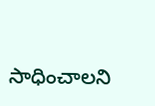సాధించాలని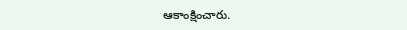ఆకాంక్షించారు.